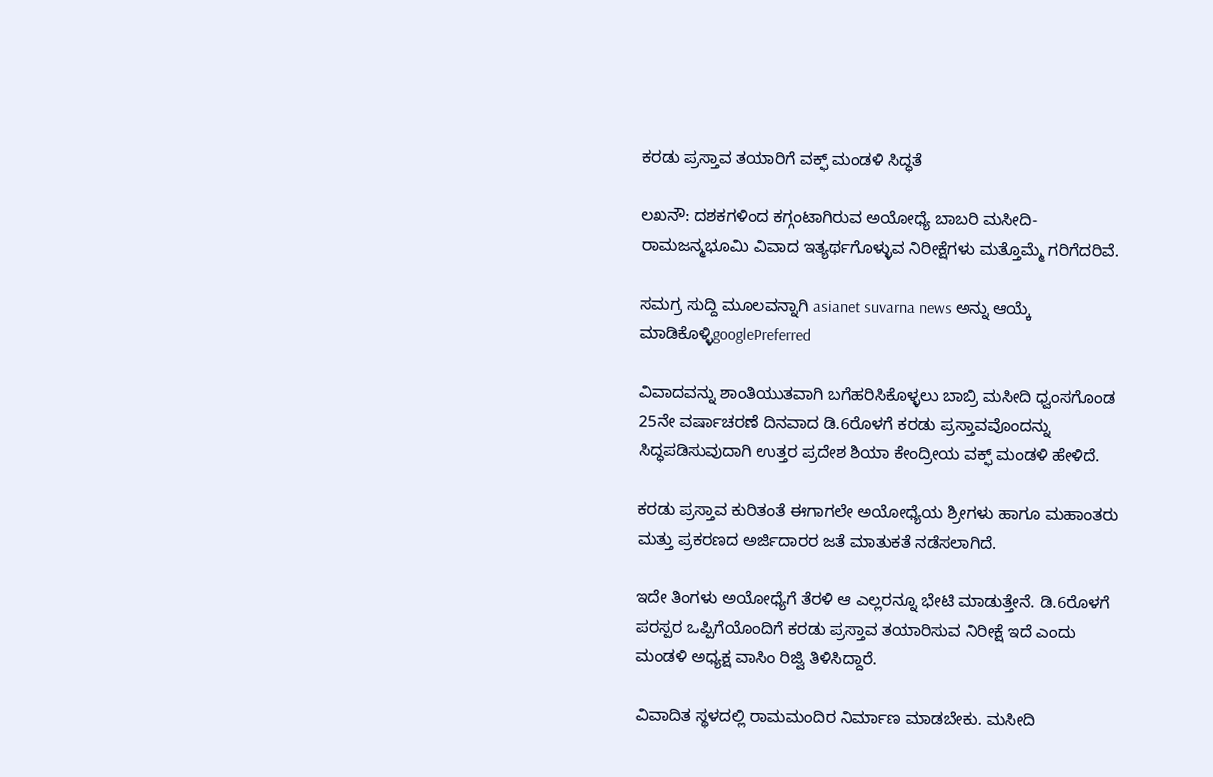ಕರಡು ಪ್ರಸ್ತಾವ ತಯಾರಿಗೆ ವಕ್ಫ್ ಮಂಡಳಿ ಸಿದ್ಧತೆ

ಲಖನೌ: ದಶಕಗಳಿಂದ ಕಗ್ಗಂಟಾಗಿರುವ ಅಯೋಧ್ಯೆ ಬಾಬರಿ ಮಸೀದಿ-ರಾಮಜನ್ಮಭೂಮಿ ವಿವಾದ ಇತ್ಯರ್ಥಗೊಳ್ಳುವ ನಿರೀಕ್ಷೆಗಳು ಮತ್ತೊಮ್ಮೆ ಗರಿಗೆದರಿವೆ.

ಸಮಗ್ರ ಸುದ್ದಿ ಮೂಲವನ್ನಾಗಿ asianet suvarna news ಅನ್ನು ಆಯ್ಕೆ ಮಾಡಿಕೊಳ್ಳಿgooglePreferred

ವಿವಾದವನ್ನು ಶಾಂತಿಯುತವಾಗಿ ಬಗೆಹರಿಸಿಕೊಳ್ಳಲು ಬಾಬ್ರಿ ಮಸೀದಿ ಧ್ವಂಸಗೊಂಡ 25ನೇ ವರ್ಷಾಚರಣೆ ದಿನವಾದ ಡಿ.6ರೊಳಗೆ ಕರಡು ಪ್ರಸ್ತಾವವೊಂದನ್ನು ಸಿದ್ಧಪಡಿಸುವುದಾಗಿ ಉತ್ತರ ಪ್ರದೇಶ ಶಿಯಾ ಕೇಂದ್ರೀಯ ವಕ್ಫ್ ಮಂಡಳಿ ಹೇಳಿದೆ.

ಕರಡು ಪ್ರಸ್ತಾವ ಕುರಿತಂತೆ ಈಗಾಗಲೇ ಅಯೋಧ್ಯೆಯ ಶ್ರೀಗಳು ಹಾಗೂ ಮಹಾಂತರು ಮತ್ತು ಪ್ರಕರಣದ ಅರ್ಜಿದಾರರ ಜತೆ ಮಾತುಕತೆ ನಡೆಸಲಾಗಿದೆ.

ಇದೇ ತಿಂಗಳು ಅಯೋಧ್ಯೆಗೆ ತೆರಳಿ ಆ ಎಲ್ಲರನ್ನೂ ಭೇಟಿ ಮಾಡುತ್ತೇನೆ. ಡಿ.6ರೊಳಗೆ ಪರಸ್ಪರ ಒಪ್ಪಿಗೆಯೊಂದಿಗೆ ಕರಡು ಪ್ರಸ್ತಾವ ತಯಾರಿಸುವ ನಿರೀಕ್ಷೆ ಇದೆ ಎಂದು ಮಂಡಳಿ ಅಧ್ಯಕ್ಷ ವಾಸಿಂ ರಿಜ್ವಿ ತಿಳಿಸಿದ್ದಾರೆ.

ವಿವಾದಿತ ಸ್ಥಳದಲ್ಲಿ ರಾಮಮಂದಿರ ನಿರ್ಮಾಣ ಮಾಡಬೇಕು. ಮಸೀದಿ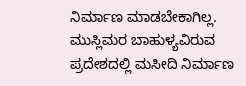ನಿರ್ಮಾಣ ಮಾಡಬೇಕಾಗಿಲ್ಲ. ಮುಸ್ಲಿಮರ ಬಾಹುಳ್ಯವಿರುವ ಪ್ರದೇಶದಲ್ಲಿ ಮಸೀದಿ ನಿರ್ಮಾಣ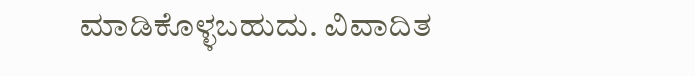ಮಾಡಿಕೊಳ್ಳಬಹುದು. ವಿವಾದಿತ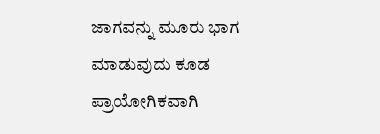ಜಾಗವನ್ನು ಮೂರು ಭಾಗ ಮಾಡುವುದು ಕೂಡ ಪ್ರಾಯೋಗಿಕವಾಗಿ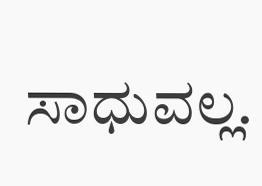ಸಾಧುವಲ್ಲ.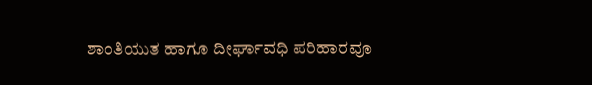ಶಾಂತಿಯುತ ಹಾಗೂ ದೀರ್ಘಾವಧಿ ಪರಿಹಾರವೂ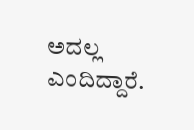ಅದಲ್ಲ ಎಂದಿದ್ದಾರೆ.